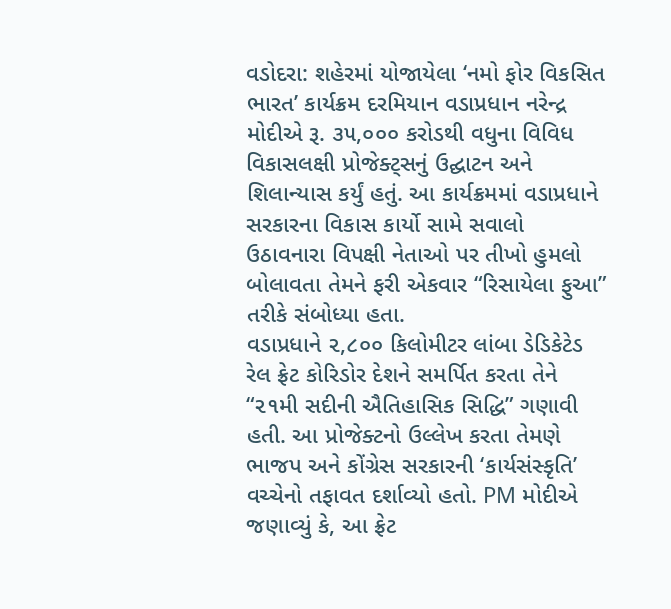વડોદરા: શહેરમાં યોજાયેલા ‘નમો ફોર વિકસિત ભારત’ કાર્યક્રમ દરમિયાન વડાપ્રધાન નરેન્દ્ર મોદીએ રૂ. ૩૫,૦૦૦ કરોડથી વધુના વિવિધ વિકાસલક્ષી પ્રોજેક્ટ્સનું ઉદ્ઘાટન અને શિલાન્યાસ કર્યું હતું. આ કાર્યક્રમમાં વડાપ્રધાને સરકારના વિકાસ કાર્યો સામે સવાલો ઉઠાવનારા વિપક્ષી નેતાઓ પર તીખો હુમલો બોલાવતા તેમને ફરી એકવાર “રિસાયેલા ફુઆ” તરીકે સંબોધ્યા હતા.
વડાપ્રધાને ૨,૮૦૦ કિલોમીટર લાંબા ડેડિકેટેડ રેલ ફ્રેટ કોરિડોર દેશને સમર્પિત કરતા તેને “૨૧મી સદીની ઐતિહાસિક સિદ્ધિ” ગણાવી હતી. આ પ્રોજેક્ટનો ઉલ્લેખ કરતા તેમણે ભાજપ અને કોંગ્રેસ સરકારની ‘કાર્યસંસ્કૃતિ’ વચ્ચેનો તફાવત દર્શાવ્યો હતો. PM મોદીએ જણાવ્યું કે, આ ફ્રેટ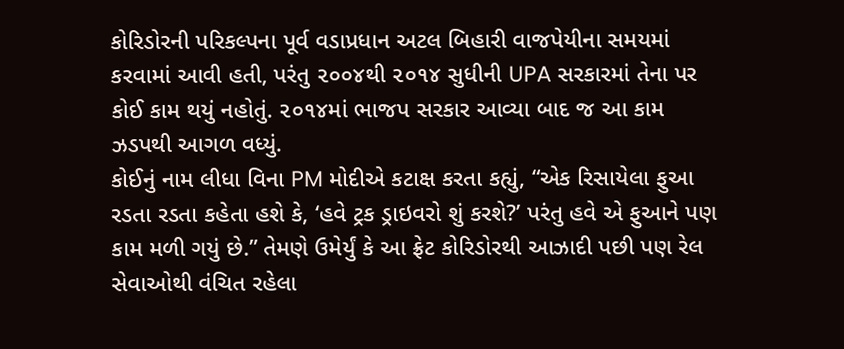કોરિડોરની પરિકલ્પના પૂર્વ વડાપ્રધાન અટલ બિહારી વાજપેયીના સમયમાં કરવામાં આવી હતી, પરંતુ ૨૦૦૪થી ૨૦૧૪ સુધીની UPA સરકારમાં તેના પર કોઈ કામ થયું નહોતું. ૨૦૧૪માં ભાજપ સરકાર આવ્યા બાદ જ આ કામ ઝડપથી આગળ વધ્યું.
કોઈનું નામ લીધા વિના PM મોદીએ કટાક્ષ કરતા કહ્યું, “એક રિસાયેલા ફુઆ રડતા રડતા કહેતા હશે કે, ‘હવે ટ્રક ડ્રાઇવરો શું કરશે?’ પરંતુ હવે એ ફુઆને પણ કામ મળી ગયું છે.” તેમણે ઉમેર્યું કે આ ફ્રેટ કોરિડોરથી આઝાદી પછી પણ રેલ સેવાઓથી વંચિત રહેલા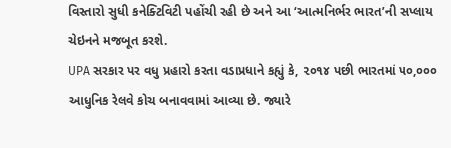વિસ્તારો સુધી કનેક્ટિવિટી પહોંચી રહી છે અને આ ‘આત્મનિર્ભર ભારત’ની સપ્લાય ચેઇનને મજબૂત કરશે.
UPA સરકાર પર વધુ પ્રહારો કરતા વડાપ્રધાને કહ્યું કે, ૨૦૧૪ પછી ભારતમાં ૫૦,૦૦૦ આધુનિક રેલવે કોચ બનાવવામાં આવ્યા છે. જ્યારે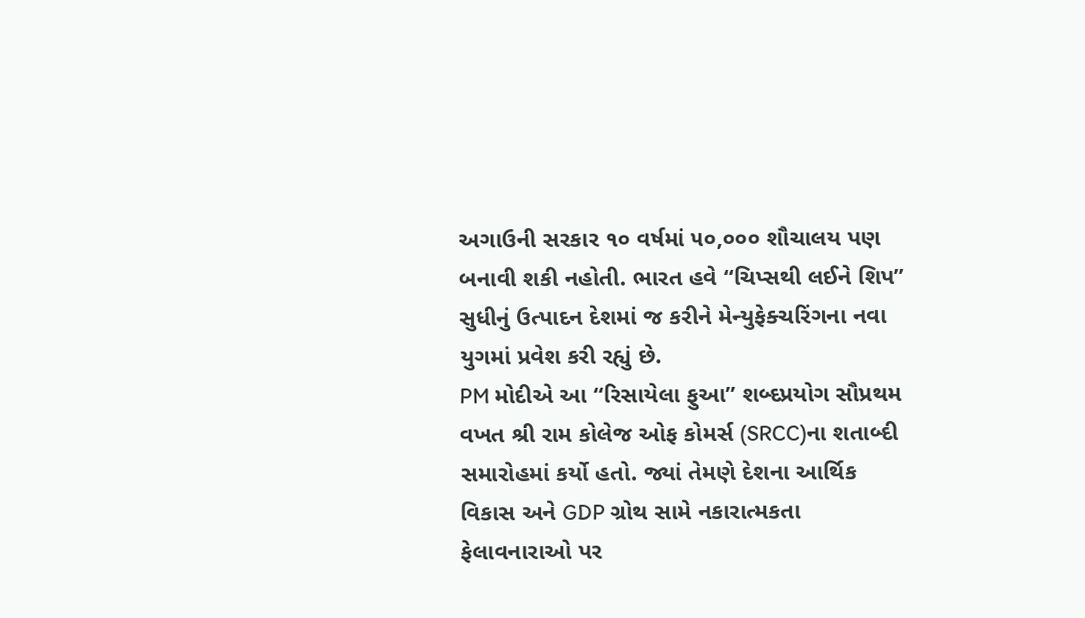અગાઉની સરકાર ૧૦ વર્ષમાં ૫૦,૦૦૦ શૌચાલય પણ બનાવી શકી નહોતી. ભારત હવે “ચિપ્સથી લઈને શિપ” સુધીનું ઉત્પાદન દેશમાં જ કરીને મેન્યુફેક્ચરિંગના નવા યુગમાં પ્રવેશ કરી રહ્યું છે.
PM મોદીએ આ “રિસાયેલા ફુઆ” શબ્દપ્રયોગ સૌપ્રથમ વખત શ્રી રામ કોલેજ ઓફ કોમર્સ (SRCC)ના શતાબ્દી સમારોહમાં કર્યો હતો. જ્યાં તેમણે દેશના આર્થિક વિકાસ અને GDP ગ્રોથ સામે નકારાત્મકતા ફેલાવનારાઓ પર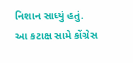નિશાન સાધ્યું હતું.
આ કટાક્ષ સામે કોંગ્રેસ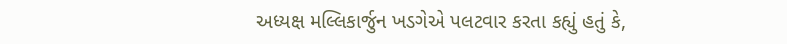અધ્યક્ષ મલ્લિકાર્જુન ખડગેએ પલટવાર કરતા કહ્યું હતું કે,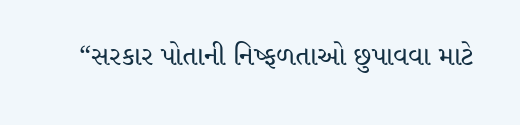“સરકાર પોતાની નિષ્ફળતાઓ છુપાવવા માટે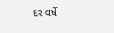દર વર્ષે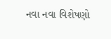નવા નવા વિશેષણો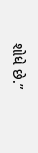શોધે છે.”